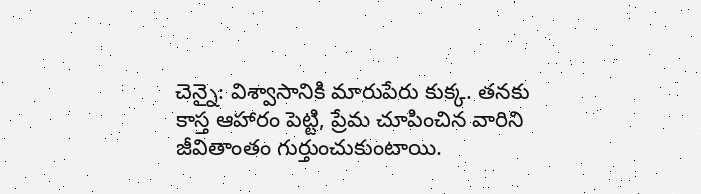చెన్నై: విశ్వాసానికి మారుపేరు కుక్క. తనకు కాస్త ఆహారం పెట్టి, ప్రేమ చూపించిన వారిని జీవితాంతం గుర్తుంచుకుంటాయి.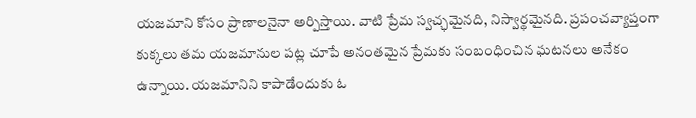యజమాని కోసం ప్రాణాలనైనా అర్పిస్తాయి. వాటి ప్రేమ స్వచ్ఛమైనది, నిస్వార్థమైనది. ప్రపంచవ్యాప్తంగా కుక్కలు తమ యజమానుల పట్ల చూపే అనంతమైన ప్రేమకు సంబంధించిన ఘటనలు అనేకం ఉన్నాయి. యజమానిని కాపాడేందుకు ఓ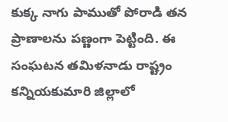కుక్క నాగు పాముతో పోరాడి తన ప్రాణాలను పణ్ణంగా పెట్టింది. ఈ సంఘటన తమిళనాడు రాష్ట్రం కన్నియకుమారి జిల్లాలో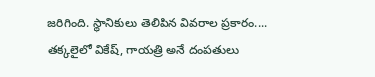జరిగింది. స్థానికులు తెలిపిన వివరాల ప్రకారం.... తక్కలైలో వికేష్, గాయత్రి అనే దంపతులు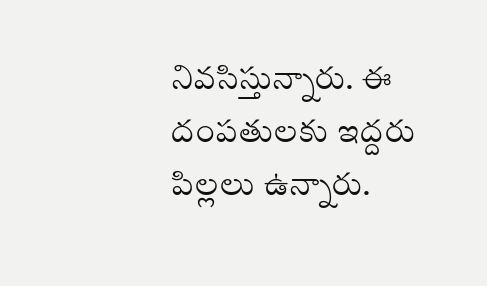నివసిస్తున్నారు. ఈ దంపతులకు ఇద్దరు పిల్లలు ఉన్నారు.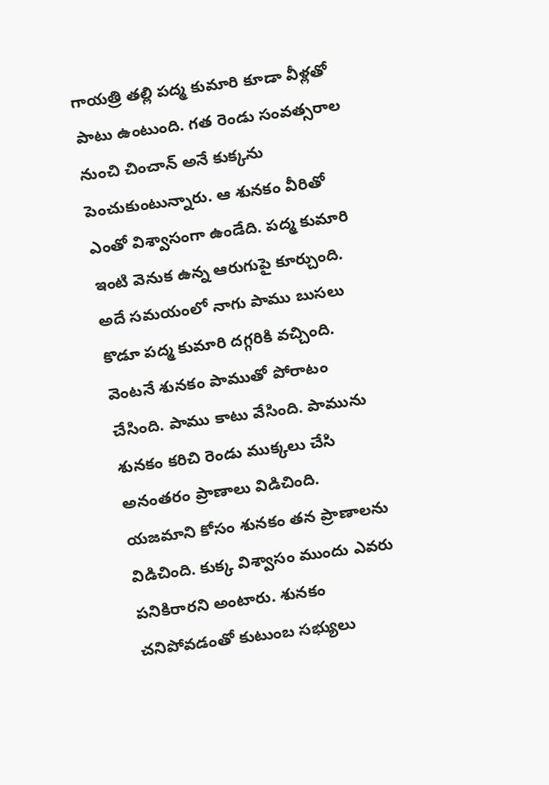గాయత్రి తల్లి పద్మ కుమారి కూడా వీళ్లతో పాటు ఉంటుంది. గత రెండు సంవత్సరాల నుంచి చించాన్ అనే కుక్కను పెంచుకుంటున్నారు. ఆ శునకం వీరితో ఎంతో విశ్వాసంగా ఉండేది. పద్మ కుమారి ఇంటి వెనుక ఉన్న ఆరుగుపై కూర్చుంది. అదే సమయంలో నాగు పాము బుసలు కొడూ పద్మ కుమారి దగ్గరికి వచ్చింది. వెంటనే శునకం పాముతో పోరాటం చేసింది. పాము కాటు వేసింది. పామును శునకం కరిచి రెండు ముక్కలు చేసి అనంతరం ప్రాణాలు విడిచింది. యజమాని కోసం శునకం తన ప్రాణాలను విడిచింది. కుక్క విశ్వాసం ముందు ఎవరు పనికిరారని అంటారు. శునకం చనిపోవడంతో కుటుంబ సభ్యులు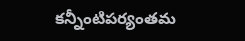కన్నీంటిపర్యంతమ